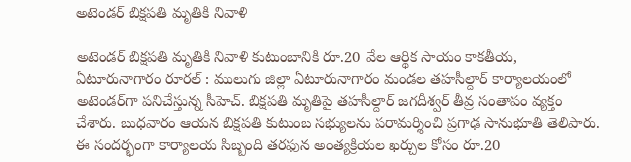అటెండర్ బిక్షపతి మృతికి నివాళి

అటెండర్ బిక్షపతి మృతికి నివాళి కుటుంబానికి రూ.20 వేల ఆర్థిక సాయం కాకతీయ, ఏటూరునాగారం రూరల్ : ములుగు జిల్లా ఏటూరునాగారం మండల తహసీల్దార్ కార్యాలయంలో అటెండర్‌గా పనిచేస్తున్న సీహెచ్. బిక్షపతి మృతిపై తహసీల్దార్ జగదీశ్వర్ తీవ్ర సంతాపం వ్యక్తం చేశారు. బుధవారం ఆయన బిక్షపతి కుటుంబ సభ్యులను పరామర్శించి ప్రగాఢ సానుభూతి తెలిపారు. ఈ సందర్భంగా కార్యాలయ సిబ్బంది తరఫున అంత్యక్రియల ఖర్చుల కోసం రూ.20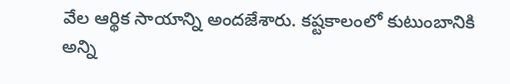వేల ఆర్థిక సాయాన్ని అందజేశారు. కష్టకాలంలో కుటుంబానికి అన్ని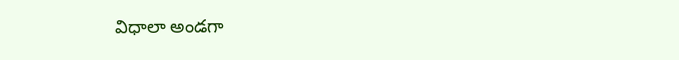విధాలా అండగా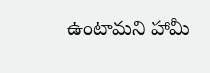ఉంటామని హామీ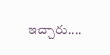ఇచ్చారు....